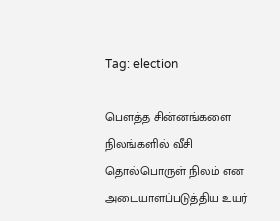Tag: election

பௌத்த சின்னங்களை நிலங்களில் வீசி தொல்பொருள் நிலம் என அடையாளப்படுத்திய உயர்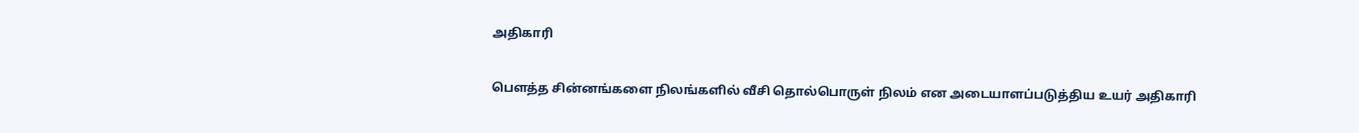அதிகாரி

பௌத்த சின்னங்களை நிலங்களில் வீசி தொல்பொருள் நிலம் என அடையாளப்படுத்திய உயர் அதிகாரி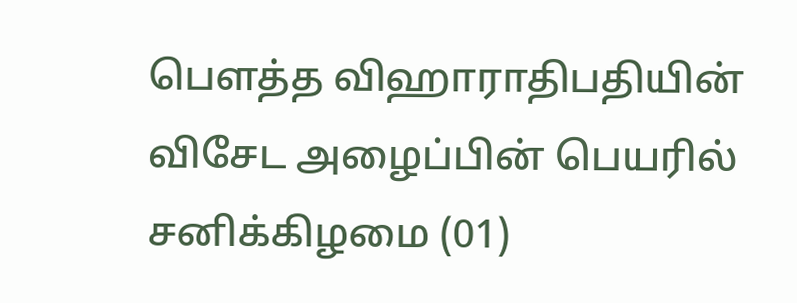பௌத்த விஹாராதிபதியின் விசேட அழைப்பின் பெயரில் சனிக்கிழமை (01)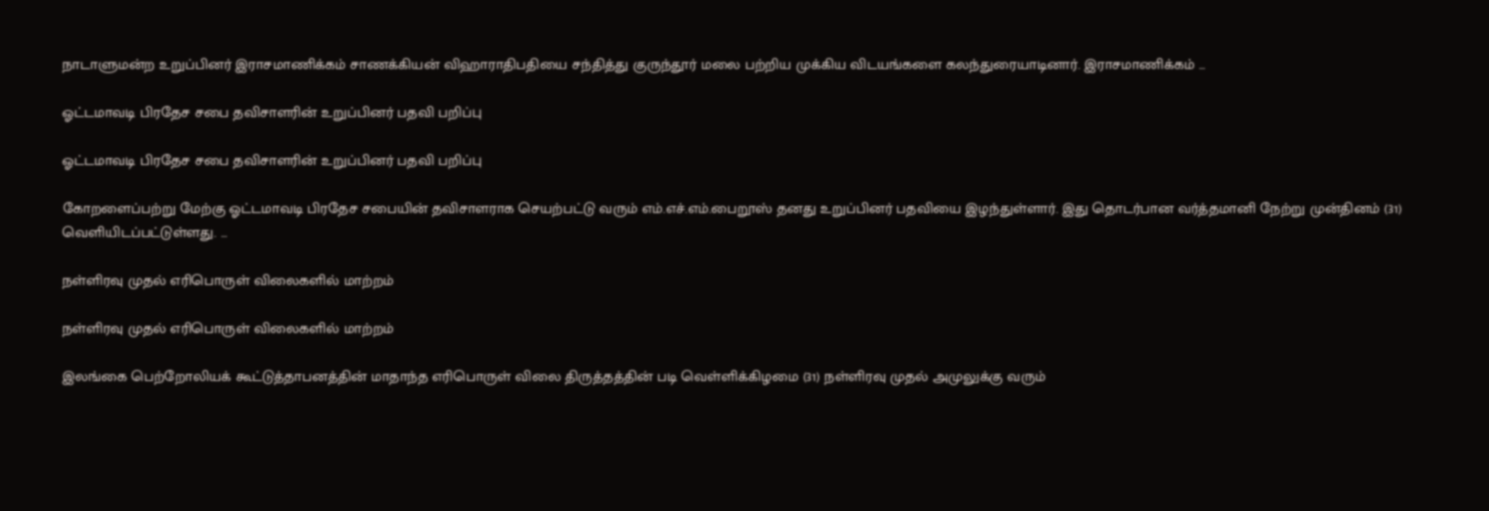நாடாளுமன்ற உறுப்பினர் இராசமாணிக்கம் சாணக்கியன் விஹாராதிபதியை சந்தித்து குருந்தூர் மலை பற்றிய முக்கிய விடயங்களை கலந்துரையாடினார். இராசமாணிக்கம் ...

ஓட்டமாவடி பிரதேச சபை தவிசாளரின் உறுப்பினர் பதவி பறிப்பு

ஓட்டமாவடி பிரதேச சபை தவிசாளரின் உறுப்பினர் பதவி பறிப்பு

கோறளைப்பற்று மேற்கு ஓட்டமாவடி பிரதேச சபையின் தவிசாளராக செயற்பட்டு வரும் எம்.எச்.எம்.பைறூஸ் தனது உறுப்பினர் பதவியை இழந்துள்ளார். இது தொடர்பான வர்த்தமானி நேற்று முன்தினம் (31) வெளியிடப்பட்டுள்ளது. ...

நள்ளிரவு முதல் எரிபொருள் விலைகளில் மாற்றம்

நள்ளிரவு முதல் எரிபொருள் விலைகளில் மாற்றம்

இலங்கை பெற்றோலியக் கூட்டுத்தாபனத்தின் மாதாந்த எரிபொருள் விலை திருத்தத்தின் படி வெள்ளிக்கிழமை (31) நள்ளிரவு முதல் அமுலுக்கு வரும்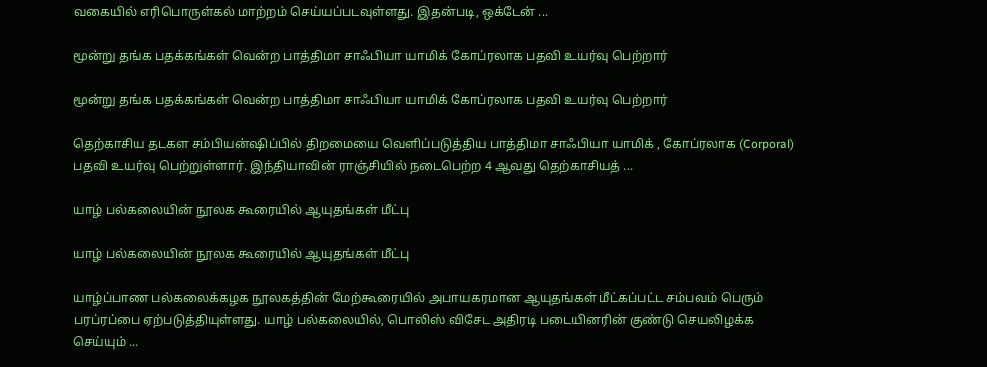வகையில் எரிபொருள்கல் மாற்றம் செய்யப்படவுள்ளது. இதன்படி, ஒக்டேன் ...

மூன்று தங்க பதக்கங்கள் வென்ற பாத்திமா சாஃபியா யாமிக் கோப்ரலாக பதவி உயர்வு பெற்றார்

மூன்று தங்க பதக்கங்கள் வென்ற பாத்திமா சாஃபியா யாமிக் கோப்ரலாக பதவி உயர்வு பெற்றார்

தெற்காசிய தடகள சம்பியன்ஷிப்பில் திறமையை வெளிப்படுத்திய பாத்திமா சாஃபியா யாமிக் , கோப்ரலாக (Corporal) பதவி உயர்வு பெற்றுள்ளார். இந்தியாவின் ராஞ்சியில் நடைபெற்ற 4 ஆவது தெற்காசியத் ...

யாழ் பல்கலையின் நூலக கூரையில் ஆயுதங்கள் மீட்பு

யாழ் பல்கலையின் நூலக கூரையில் ஆயுதங்கள் மீட்பு

யாழ்ப்பாண பல்கலைக்கழக நூலகத்தின் மேற்கூரையில் அபாயகரமான ஆயுதங்கள் மீட்கப்பட்ட சம்பவம் பெரும் பரப்ரப்பை ஏற்படுத்தியுள்ளது. யாழ் பல்கலையில், பொலிஸ் விசேட அதிரடி படையினரின் குண்டு செயலிழக்க செய்யும் ...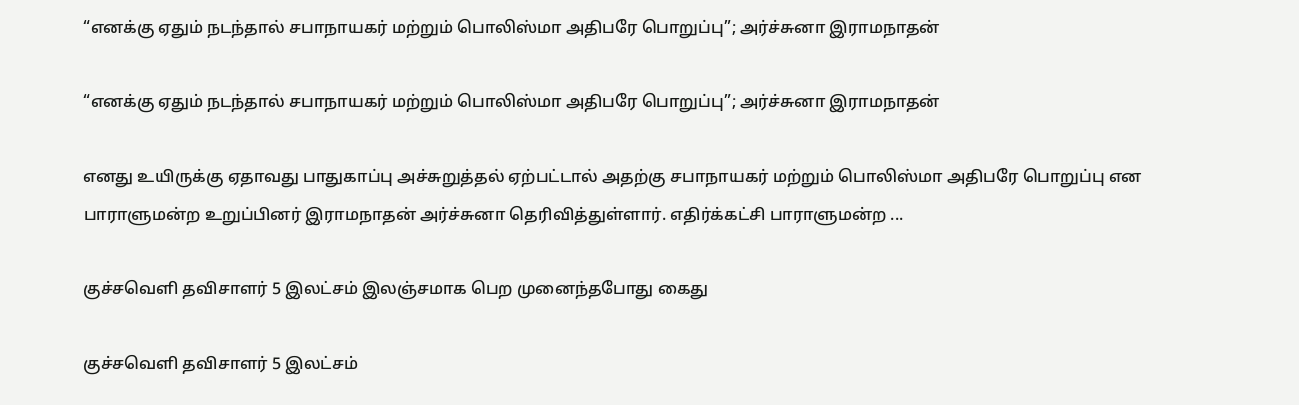“எனக்கு ஏதும் நடந்தால் சபாநாயகர் மற்றும் பொலிஸ்மா அதிபரே பொறுப்பு”; அர்ச்சுனா இராமநாதன்

“எனக்கு ஏதும் நடந்தால் சபாநாயகர் மற்றும் பொலிஸ்மா அதிபரே பொறுப்பு”; அர்ச்சுனா இராமநாதன்

எனது உயிருக்கு ஏதாவது பாதுகாப்பு அச்சுறுத்தல் ஏற்பட்டால் அதற்கு சபாநாயகர் மற்றும் பொலிஸ்மா அதிபரே பொறுப்பு என பாராளுமன்ற உறுப்பினர் இராமநாதன் அர்ச்சுனா தெரிவித்துள்ளார். எதிர்க்கட்சி பாராளுமன்ற ...

குச்சவெளி தவிசாளர் 5 இலட்சம் இலஞ்சமாக பெற முனைந்தபோது கைது

குச்சவெளி தவிசாளர் 5 இலட்சம்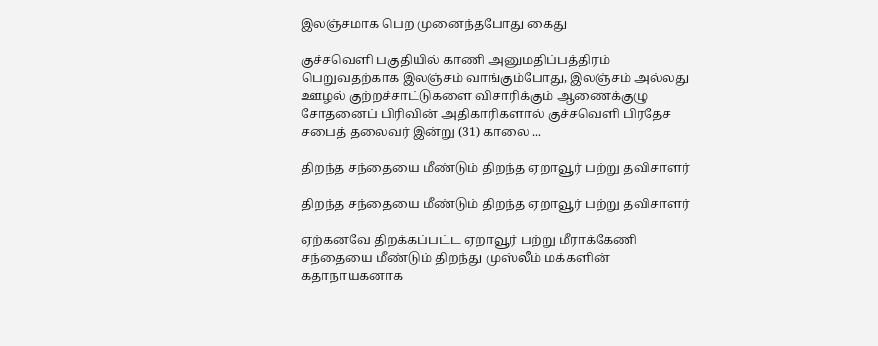இலஞ்சமாக பெற முனைந்தபோது கைது

குச்சவெளி பகுதியில் காணி அனுமதிப்பத்திரம் பெறுவதற்காக இலஞ்சம் வாங்கும்போது, இலஞ்சம் அல்லது ஊழல் குற்றச்சாட்டுகளை விசாரிக்கும் ஆணைக்குழு சோதனைப் பிரிவின் அதிகாரிகளால் குச்சவெளி பிரதேச சபைத் தலைவர் இன்று (31) காலை ...

திறந்த சந்தையை மீண்டும் திறந்த ஏறாவூர் பற்று தவிசாளர்

திறந்த சந்தையை மீண்டும் திறந்த ஏறாவூர் பற்று தவிசாளர்

ஏற்கனவே திறக்கப்பட்ட ஏறாவூர் பற்று மீராக்கேணி சந்தையை மீண்டும் திறந்து முஸ்லீம் மக்களின் கதாநாயகனாக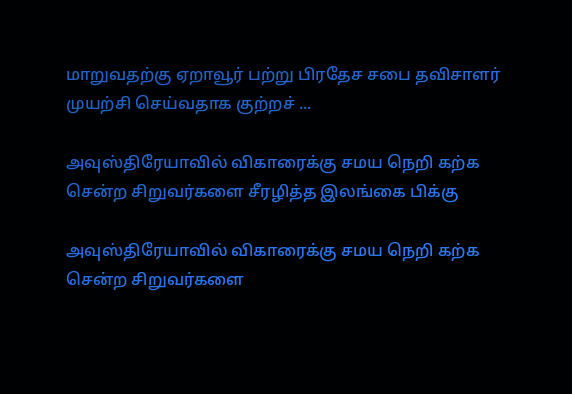மாறுவதற்கு ஏறாவூர் பற்று பிரதேச சபை தவிசாளர் முயற்சி செய்வதாக குற்றச் ...

அவுஸ்திரேயாவில் விகாரைக்கு சமய நெறி கற்க சென்ற சிறுவர்களை சீரழித்த இலங்கை பிக்கு

அவுஸ்திரேயாவில் விகாரைக்கு சமய நெறி கற்க சென்ற சிறுவர்களை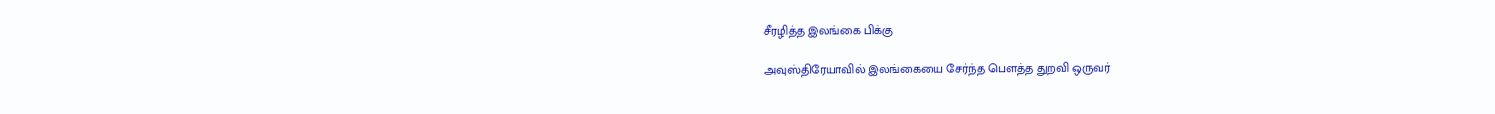சீரழித்த இலங்கை பிக்கு

அவுஸ்திரேயாவில் இலங்கையை சேர்ந்த பௌத்த துறவி ஒருவர்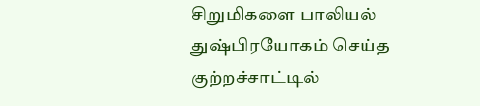சிறுமிகளை பாலியல் துஷ்பிரயோகம் செய்த குற்றச்சாட்டில்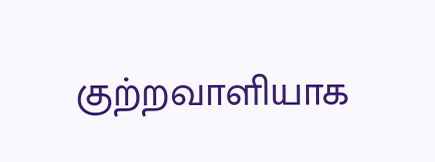குற்றவாளியாக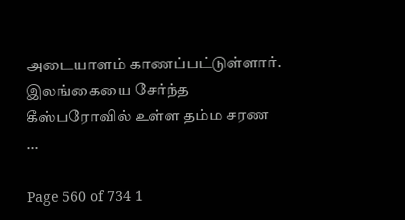அடையாளம் காணப்பட்டுள்ளார். இலங்கையை சேர்ந்த கீஸ்பரோவில் உள்ள தம்ம சரண ...

Page 560 of 734 1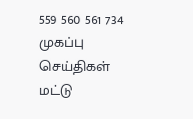559 560 561 734
முகப்பு
செய்திகள்
மட்டு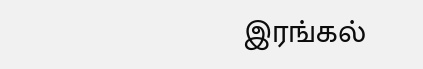இரங்கல்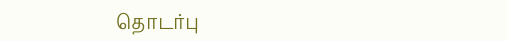தொடர்பு